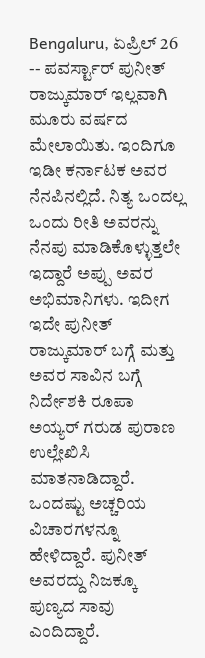Bengaluru, ಏಪ್ರಿಲ್ 26 -- ಪವರ್ಸ್ಟಾರ್ ಪುನೀತ್ ರಾಜ್ಕುಮಾರ್ ಇಲ್ಲವಾಗಿ ಮೂರು ವರ್ಷದ ಮೇಲಾಯಿತು. ಇಂದಿಗೂ ಇಡೀ ಕರ್ನಾಟಕ ಅವರ ನೆನಪಿನಲ್ಲಿದೆ. ನಿತ್ಯ ಒಂದಲ್ಲ ಒಂದು ರೀತಿ ಅವರನ್ನು ನೆನಪು ಮಾಡಿಕೊಳ್ಳುತ್ತಲೇ ಇದ್ದಾರೆ ಅಪ್ಪು ಅವರ ಅಭಿಮಾನಿಗಳು. ಇದೀಗ ಇದೇ ಪುನೀತ್ ರಾಜ್ಕುಮಾರ್ ಬಗ್ಗೆ ಮತ್ತು ಅವರ ಸಾವಿನ ಬಗ್ಗೆ ನಿರ್ದೇಶಕಿ ರೂಪಾ ಅಯ್ಯರ್ ಗರುಡ ಪುರಾಣ ಉಲ್ಲೇಖಿಸಿ ಮಾತನಾಡಿದ್ದಾರೆ. ಒಂದಷ್ಟು ಅಚ್ಚರಿಯ ವಿಚಾರಗಳನ್ನೂ ಹೇಳಿದ್ದಾರೆ. ಪುನೀತ್ ಅವರದ್ದು ನಿಜಕ್ಕೂ ಪುಣ್ಯದ ಸಾವು ಎಂದಿದ್ದಾರೆ.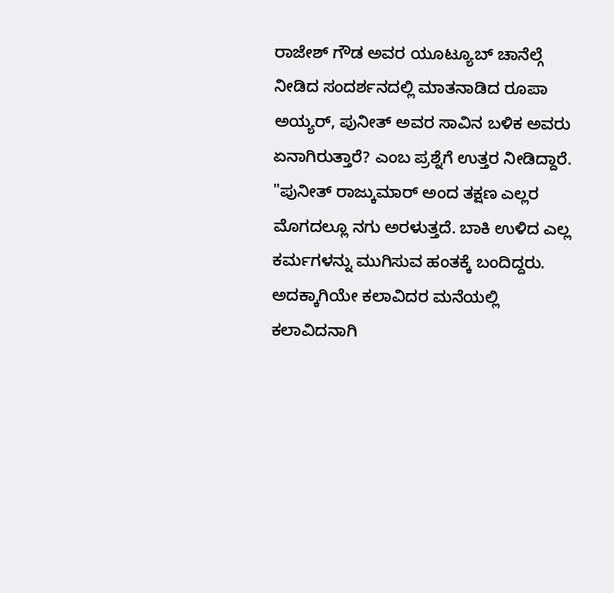ರಾಜೇಶ್ ಗೌಡ ಅವರ ಯೂಟ್ಯೂಬ್ ಚಾನೆಲ್ಗೆ ನೀಡಿದ ಸಂದರ್ಶನದಲ್ಲಿ ಮಾತನಾಡಿದ ರೂಪಾ ಅಯ್ಯರ್, ಪುನೀತ್ ಅವರ ಸಾವಿನ ಬಳಿಕ ಅವರು ಏನಾಗಿರುತ್ತಾರೆ? ಎಂಬ ಪ್ರಶ್ನೆಗೆ ಉತ್ತರ ನೀಡಿದ್ದಾರೆ. "ಪುನೀತ್ ರಾಜ್ಕುಮಾರ್ ಅಂದ ತಕ್ಷಣ ಎಲ್ಲರ ಮೊಗದಲ್ಲೂ ನಗು ಅರಳುತ್ತದೆ. ಬಾಕಿ ಉಳಿದ ಎಲ್ಲ ಕರ್ಮಗಳನ್ನು ಮುಗಿಸುವ ಹಂತಕ್ಕೆ ಬಂದಿದ್ದರು. ಅದಕ್ಕಾಗಿಯೇ ಕಲಾವಿದರ ಮನೆಯಲ್ಲಿ ಕಲಾವಿದನಾಗಿ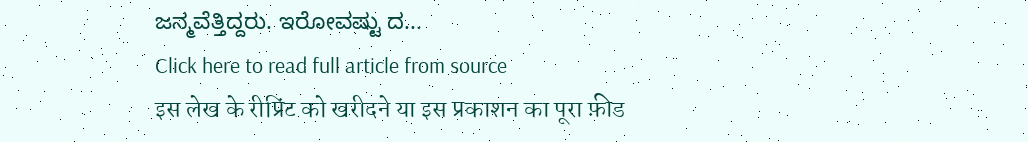ಜನ್ಮವೆತ್ತಿದ್ದರು. ಇರೋವಷ್ಟು ದ...
Click here to read full article from source
इस लेख के रीप्रिंट को खरीदने या इस प्रकाशन का पूरा फ़ीड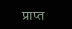प्राप्त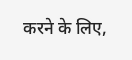करने के लिए,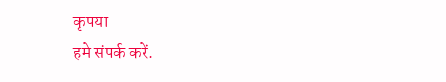कृपया
हमे संपर्क करें.